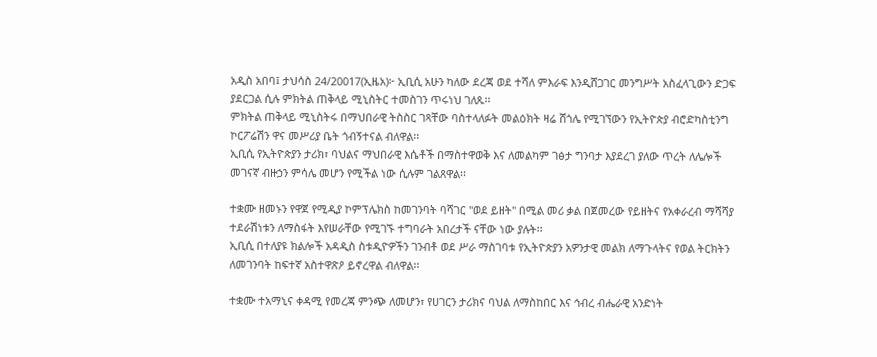አዲስ አበባ፤ ታህሳስ 24/20017(ኢዜአ)፦ ኢቢሲ አሁን ካለው ደረጃ ወደ ተሻለ ምእራፍ እንዲሸጋገር መንግሥት አስፈላጊውን ድጋፍ ያደርጋል ሲሉ ምክትል ጠቅላይ ሚኒስትር ተመስገን ጥሩነህ ገለጹ፡፡
ምክትል ጠቅላይ ሚኒስትሩ በማህበራዊ ትስስር ገጻቸው ባስተላለፉት መልዕክት ዛሬ ሸጎሌ የሚገኘውን የኢትዮጵያ ብሮድካስቲንግ ኮርፖሬሽን ዋና መሥሪያ ቤት ጎብኝተናል ብለዋል፡፡
ኢቢሲ የኢትዮጵያን ታሪክ፣ ባህልና ማህበራዊ እሴቶች በማስተዋወቅ እና ለመልካም ገፅታ ግንባታ እያደረገ ያለው ጥረት ለሌሎች መገናኛ ብዙኃን ምሳሌ መሆን የሚችል ነው ሲሉም ገልጸዋል፡፡

ተቋሙ ዘመኑን የዋጀ የሚዲያ ኮምፕሌክስ ከመገንባት ባሻገር "ወደ ይዘት" በሚል መሪ ቃል በጀመረው የይዘትና የአቀራረብ ማሻሻያ ተደራሽነቱን ለማስፋት እየሠራቸው የሚገኙ ተግባራት አበረታች ናቸው ነው ያሉት፡፡
ኢቢሲ በተለያዩ ክልሎች አዳዲስ ስቱዲዮዎችን ገንብቶ ወደ ሥራ ማስገባቱ የኢትዮጵያን አዎንታዊ መልክ ለማጉላትና የወል ትርክትን ለመገንባት ከፍተኛ አስተዋጽዖ ይኖረዋል ብለዋል፡፡

ተቋሙ ተአማኒና ቀዳሚ የመረጃ ምንጭ ለመሆን፣ የሀገርን ታሪክና ባህል ለማስከበር እና ኅብረ ብሔራዊ አንድነት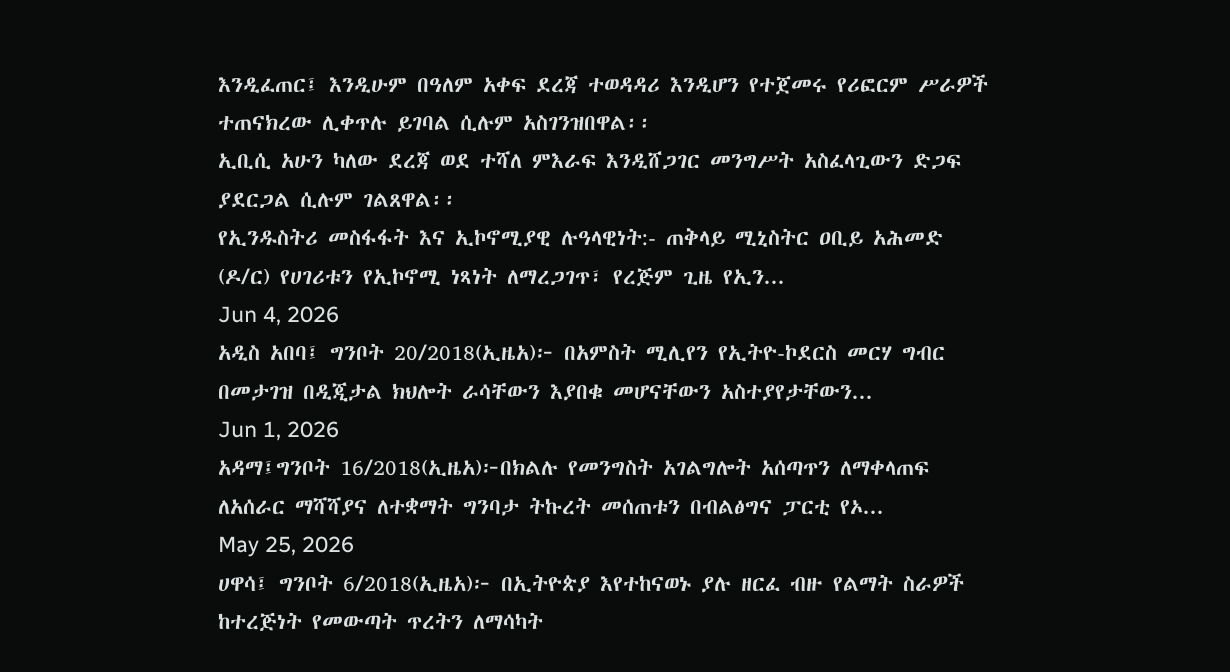እንዲፈጠር፤ እንዲሁም በዓለም አቀፍ ደረጃ ተወዳዳሪ እንዲሆን የተጀመሩ የሪፎርም ሥራዎች ተጠናክረው ሊቀጥሉ ይገባል ሲሉም አስገንዝበዋል፡፡
ኢቢሲ አሁን ካለው ደረጃ ወደ ተሻለ ምእራፍ እንዲሸጋገር መንግሥት አስፈላጊውን ድጋፍ ያደርጋል ሲሉም ገልጸዋል፡፡
የኢንዱስትሪ መስፋፋት እና ኢኮኖሚያዊ ሉዓላዊነት:- ጠቅላይ ሚኒስትር ዐቢይ አሕመድ (ዶ/ር) የሀገሪቱን የኢኮኖሚ ነጻነት ለማረጋገጥ፣ የረጅም ጊዜ የኢን...
Jun 4, 2026
አዲስ አበባ፤ ግንቦት 20/2018(ኢዜአ)፦ በአምስት ሚሊየን የኢትዮ-ኮደርስ መርሃ ግብር በመታገዝ በዲጂታል ክህሎት ራሳቸውን እያበቁ መሆናቸውን አስተያየታቸውን...
Jun 1, 2026
አዳማ፤ግንቦት 16/2018(ኢዜአ)፦በክልሉ የመንግስት አገልግሎት አሰጣጥን ለማቀላጠፍ ለአሰራር ማሻሻያና ለተቋማት ግንባታ ትኩረት መሰጠቱን በብልፅግና ፓርቲ የኦ...
May 25, 2026
ሀዋሳ፤ ግንቦት 6/2018(ኢዜአ)፦ በኢትዮጵያ እየተከናወኑ ያሉ ዘርፈ ብዙ የልማት ስራዎች ከተረጅነት የመውጣት ጥረትን ለማሳካት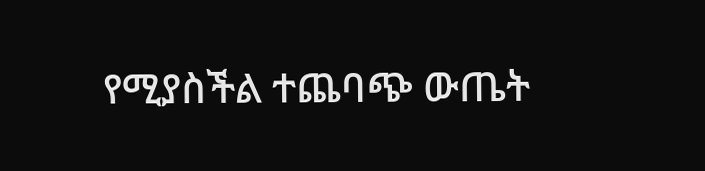የሚያስችል ተጨባጭ ውጤት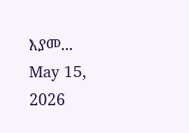እያመ...
May 15, 2026